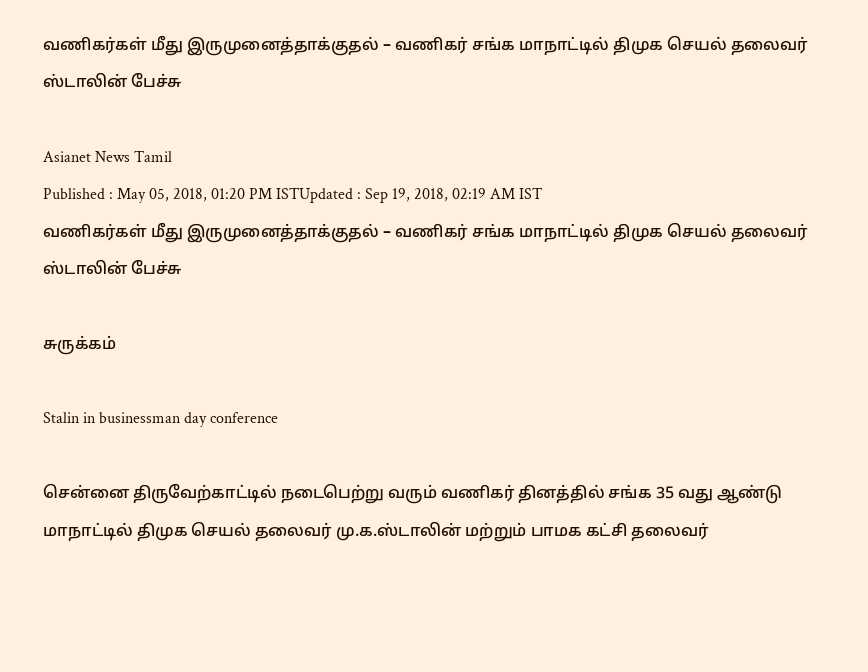வணிகர்கள் மீது இருமுனைத்தாக்குதல் – வணிகர் சங்க மாநாட்டில் திமுக செயல் தலைவர் ஸ்டாலின் பேச்சு

Asianet News Tamil
Published : May 05, 2018, 01:20 PM ISTUpdated : Sep 19, 2018, 02:19 AM IST
வணிகர்கள் மீது இருமுனைத்தாக்குதல் – வணிகர் சங்க மாநாட்டில் திமுக செயல் தலைவர் ஸ்டாலின் பேச்சு

சுருக்கம்

Stalin in businessman day conference

சென்னை திருவேற்காட்டில் நடைபெற்று வரும் வணிகர் தினத்தில் சங்க 35 வது ஆண்டு மாநாட்டில் திமுக செயல் தலைவர் மு.க.ஸ்டாலின் மற்றும் பாமக கட்சி தலைவர்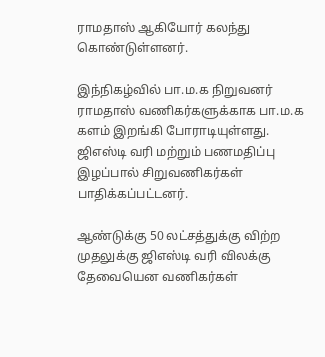ராமதாஸ் ஆகியோர் கலந்து கொண்டுள்ளனர்.

இந்நிகழ்வில் பா.ம.க நிறுவனர் ராமதாஸ் வணிகர்களுக்காக பா.ம.க களம் இறங்கி போராடியுள்ளது. ஜிஎஸ்டி வரி மற்றும் பணமதிப்பு இழப்பால் சிறுவணிகர்கள் பாதிக்கப்பட்டனர்.

ஆண்டுக்கு 50 லட்சத்துக்கு விற்ற முதலுக்கு ஜிஎஸ்டி வரி விலக்கு தேவையென வணிகர்கள்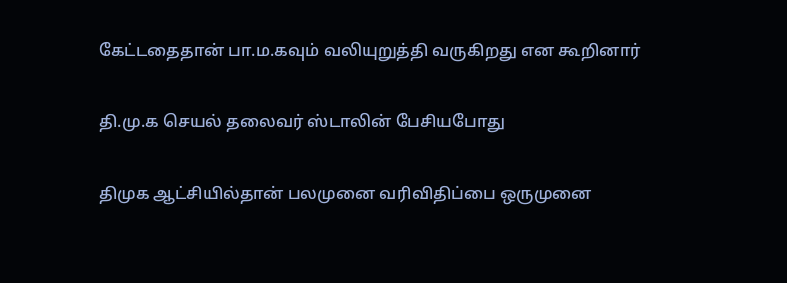கேட்டதைதான் பா.ம.கவும் வலியுறுத்தி வருகிறது என கூறினார்

தி.மு.க செயல் தலைவர் ஸ்டாலின் பேசியபோது

திமுக ஆட்சியில்தான் பலமுனை வரிவிதிப்பை ஒருமுனை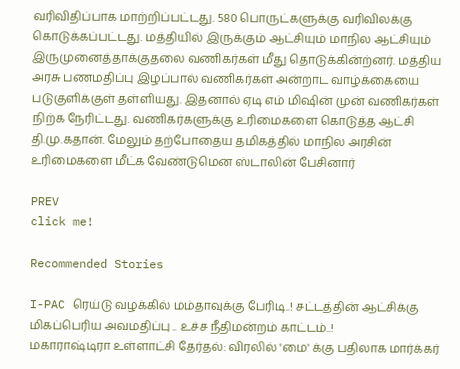வரிவிதிப்பாக மாற்றிப்பட்டது. 580 பொருட்களுக்கு வரிவிலக்கு கொடுக்கப்பட்டது. மத்தியில் இருக்கும் ஆட்சியும் மாநில ஆட்சியும் இருமுனைத்தாக்குதலை வணிகர்கள் மீது தொடுக்கின்ற்னர். மத்திய அரசு பணமதிப்பு இழப்பால் வணிகர்கள் அன்றாட வாழ்க்கையை படுகுளிக்குள் தள்ளியது. இதனால் ஏடி எம் மிஷின் முன் வணிகர்கள் நிற்க நேரிட்டது. வணிகர்களுக்கு உரிமைகளை கொடுத்த ஆட்சி தி.மு.கதான். மேலும் தற்போதைய தமிகத்தில் மாநில அரசின் உரிமைகளை மீட்க வேண்டுமென ஸ்டாலின் பேசினார்

PREV
click me!

Recommended Stories

I-PAC ரெய்டு வழக்கில் மம்தாவுக்கு பேரிடி..! சட்டத்தின் ஆட்சிக்கு மிகப்பெரிய அவமதிப்பு .. உச்ச நீதிமன்றம் காட்டம்..!
மகாராஷ்டிரா உள்ளாட்சி தேர்தல்: விரலில் 'மை' க்கு பதிலாக மார்க்கர்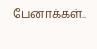பேனாக்கள்..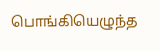பொங்கியெழுந்த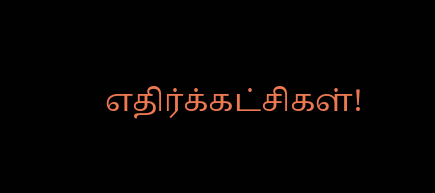எதிர்க்கட்சிகள்!